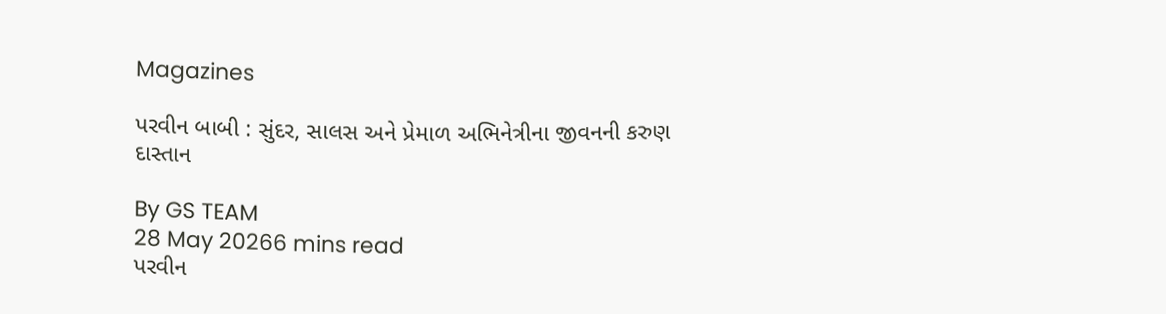Magazines

પરવીન બાબી : સુંદર, સાલસ અને પ્રેમાળ અભિનેત્રીના જીવનની કરુણ દાસ્તાન

By GS TEAM
28 May 20266 mins read
પરવીન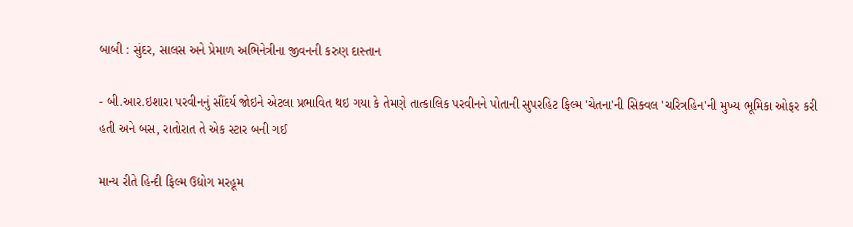બાબી : સુંદર, સાલસ અને પ્રેમાળ અભિનેત્રીના જીવનની કરુણ દાસ્તાન

- બી.આર.ઇશારા પરવીનનું સૌંદર્ય જોઇને એટલા પ્રભાવિત થઇ ગયા કે તેમણે તાત્કાલિક પરવીનને પોતાની સુપરહિટ ફિલ્મ 'ચેતના'ની સિક્વલ 'ચરિત્રહિન'ની મુખ્ય ભૂમિકા ઓફર કરી હતી અને બસ, રાતોરાત તે એક સ્ટાર બની ગઈ

માન્ય રીતે હિન્દી ફિલ્મ ઉદ્યોગ મરહૂમ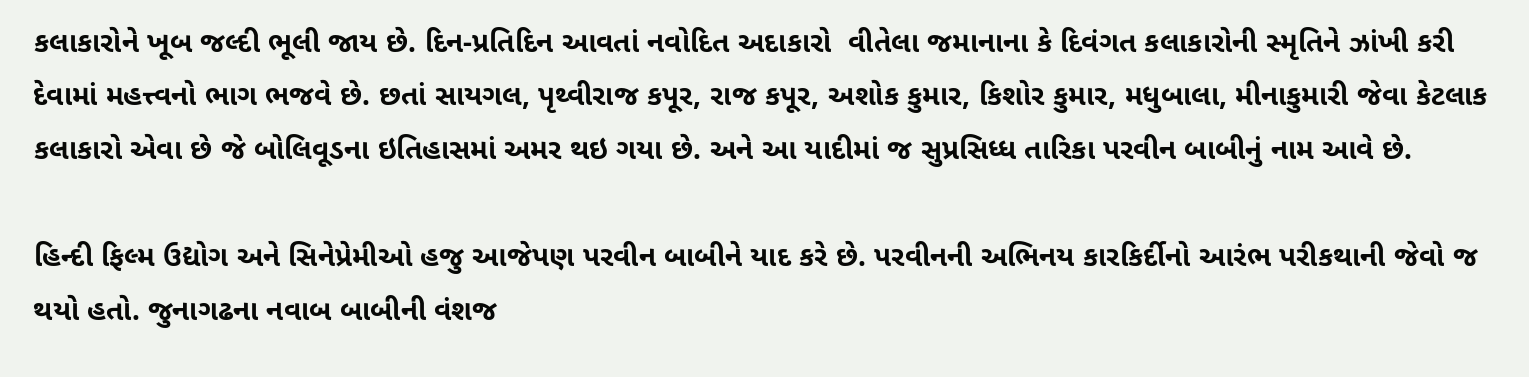કલાકારોને ખૂબ જલ્દી ભૂલી જાય છે. દિન-પ્રતિદિન આવતાં નવોદિત અદાકારો  વીતેલા જમાનાના કે દિવંગત કલાકારોની સ્મૃતિને ઝાંખી કરી દેવામાં મહત્ત્વનો ભાગ ભજવે છે. છતાં સાયગલ, પૃથ્વીરાજ કપૂર, રાજ કપૂર, અશોક કુમાર, કિશોર કુમાર, મધુબાલા, મીનાકુમારી જેવા કેટલાક કલાકારો એવા છે જે બોલિવૂડના ઇતિહાસમાં અમર થઇ ગયા છે. અને આ યાદીમાં જ સુપ્રસિધ્ધ તારિકા પરવીન બાબીનું નામ આવે છે.

હિન્દી ફિલ્મ ઉદ્યોગ અને સિનેપ્રેમીઓ હજુ આજેપણ પરવીન બાબીને યાદ કરે છે. પરવીનની અભિનય કારકિર્દીનો આરંભ પરીકથાની જેવો જ થયો હતો. જુનાગઢના નવાબ બાબીની વંશજ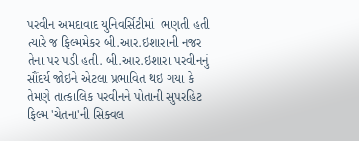પરવીન અમદાવાદ યુનિવર્સિટીમાં  ભણતી હતી ત્યારે જ ફિલ્મમેકર બી.આર.ઇશારાની નજર તેના પર પડી હતી. બી.આર.ઇશારા પરવીનનું સૌંદર્ય જોઇને એટલા પ્રભાવિત થઇ ગયા કે તેમણે તાત્કાલિક પરવીનને પોતાની સુપરહિટ ફિલ્મ 'ચેતના'ની સિક્વલ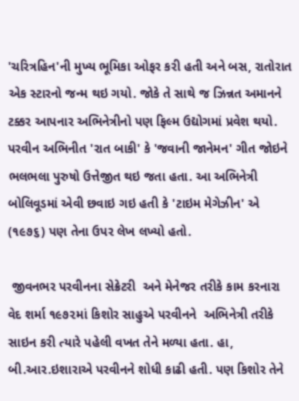'ચરિત્રહિન'ની મુખ્ય ભૂમિકા ઓફર કરી હતી અને બસ, રાતોરાત એક સ્ટારનો જન્મ થઇ ગયો. જોકે તે સાથે જ ઝિન્નત અમાનને ટક્કર આપનાર અભિનેત્રીનો પણ ફિલ્મ ઉદ્યોગમાં પ્રવેશ થયો. પરવીન અભિનીત 'રાત બાકી' કે 'જવાની જાનેમન' ગીત જોઇને ભલભલા પુરુષો ઉત્તેજીત થઇ જતા હતા. આ અભિનેત્રી બોલિવૂડમાં એવી છવાઇ ગઇ હતી કે 'ટાઇમ મેગેઝીન' એ (૧૯૭૬) પણ તેના ઉપર લેખ લખ્યો હતો.

 જીવનભર પરવીનના સેક્રેટરી  અને મેનેજર તરીકે કામ કરનારા વેદ શર્મા ૧૯૭૨માં કિશોર સાહુએ પરવીનને  અભિનેત્રી તરીકે સાઇન કરી ત્યારે પહેલી વખત તેને મળ્યા હતા. હા, બી.આર.ઇશારાએ પરવીનને શોધી કાઢી હતી. પણ કિશોર તેને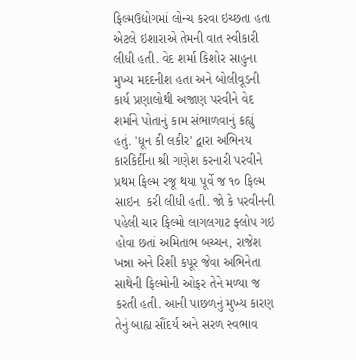ફિલ્મઉદ્યોગમાં લોન્ચ કરવા ઇચ્છતા હતા એટલે ઇશારાએ તેમની વાત સ્વીકારી લીધી હતી. વેદ શર્મા કિશોર સાહુના મુખ્ય મદદનીશ હતા અને બોલીવૂડની કાર્ય પ્રણાલોથી અજાણ પરવીને વેદ શર્માને પોતાનું કામ સંભાળવાનું કહ્યું હતું. 'ધૂન કી લકીર' દ્વારા અભિનય કારકિર્દીના શ્રી ગણેશ કરનારી પરવીને પ્રથમ ફિલ્મ રજૂ થયા પૂર્વે જ ૧૦ ફિલ્મ સાઇન  કરી લીધી હતી. જો કે પરવીનની પહેલી ચાર ફિલ્મો લાગલગાટ ફ્લોપ ગઇ હોવા છતાં અમિતાભ બચ્ચન, રાજેશ ખન્ના અને રિશી કપૂર જેવા અભિનેતા સાથેની ફિલ્મોની ઓફર તેને મળ્યા જ કરતી હતી. આની પાછળનું મુખ્ય કારણ તેનું બાહ્ય સૌંદર્ય અને સરળ સ્વભાવ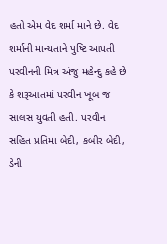હતો એમ વેદ શર્મા માને છે. વેદ શર્માની માન્યતાને પુષ્ટિ આપતી પરવીનની મિત્ર અંજુ મહેન્દુ કહે છે કે શરૂઆતમાં પરવીન ખૂબ જ સાલસ યુવતી હતી. પરવીન સહિત પ્રતિમા બેદી, કબીર બેદી, ડેની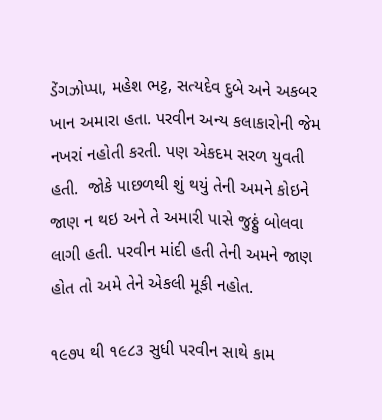ડેંગઝોપ્પા, મહેશ ભટ્ટ, સત્યદેવ દુબે અને અકબર ખાન અમારા હતા. પરવીન અન્ય કલાકારોની જેમ નખરાં નહોતી કરતી. પણ એકદમ સરળ યુવતી હતી.  જોકે પાછળથી શું થયું તેની અમને કોઇને જાણ ન થઇ અને તે અમારી પાસે જુઠ્ઠું બોલવા લાગી હતી. પરવીન માંદી હતી તેની અમને જાણ હોત તો અમે તેને એકલી મૂકી નહોત.

૧૯૭૫ થી ૧૯૮૩ સુધી પરવીન સાથે કામ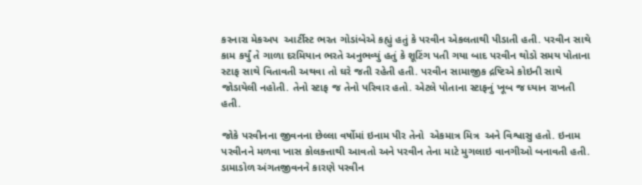કરનારા મેકઅપ  આર્ટીસ્ટ ભરત ગોડાંબેએ કહ્યું હતું કે પરવીન એકલતાથી પીડાતી હતી. પરવીન સાથે કામ કર્યું તે ગાળા દરમિયાન ભરતે અનુભવ્યું હતું કે શૂટિંગ પતી ગયા બાદ પરવીન થોડો સમય પોતાના સ્ટાફ સાથે વિતાવતી અથવા તો ઘરે જતી રહેતી હતી. પરવીન સામાજીક દ્રષ્ટિએ કોઇની સાથે જોડાયેલી નહોતી. તેનો સ્ટાફ જ તેનો પરિવાર હતો. એટલે પોતાના સ્ટાફનું ખૂબ જ ધ્યાન રાખતી હતી.

જોકે પરવીનના જીવનના છેલ્લા વર્ષોમાં ઇનામ પીર તેનો  એકમાત્ર મિત્ર  અને વિશ્વાસુ હતો. ઇનામ પરવીનને મળવા ખાસ કોલકત્તાથી આવતો અને પરવીન તેના માટે મુગલાઇ વાનગીઓ બનાવતી હતી. ડામાડોળ અંગતજીવનને કારણે પરવીન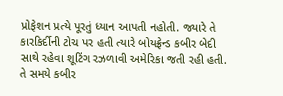પ્રોફેશન પ્રત્યે પૂરતું ધ્યાન આપતી નહોતી. જ્યારે તે કારકિર્દીની ટોચ પર હતી ત્યારે બોયફ્રેન્ડ કબીર બેદી સાથે રહેવા શૂટિંગ રઝળાવી અમેરિકા જતી રહી હતી. તે સમયે કબીર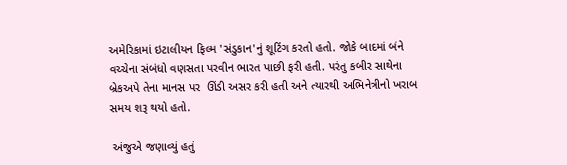અમેરિકામાં ઇટાલીયન ફિલ્મ 'સંડુકાન'નું શૂટિંગ કરતો હતો. જોકે બાદમાં બંને વચ્ચેના સંબંધો વણસતા પરવીન ભારત પાછી ફરી હતી. પરંતુ કબીર સાથેના બ્રેકઅપે તેના માનસ પર  ઊંડી અસર કરી હતી અને ત્યારથી અભિનેત્રીનો ખરાબ સમય શરૂ થયો હતો.

 અંજુએ જણાવ્યું હતું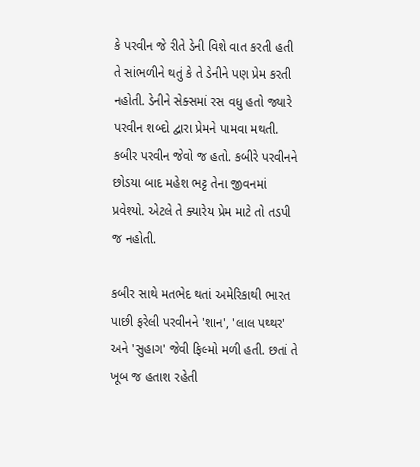કે પરવીન જે રીતે ડેની વિશે વાત કરતી હતી તે સાંભળીને થતું કે તે ડેનીને પણ પ્રેમ કરતી નહોતી. ડેનીને સેક્સમાં રસ વધુ હતો જ્યારે પરવીન શબ્દો દ્વારા પ્રેમને પામવા મથતી. કબીર પરવીન જેવો જ હતો. કબીરે પરવીનને છોડયા બાદ મહેશ ભટ્ટ તેના જીવનમાં પ્રવેશ્યો. એટલે તે ક્યારેય પ્રેમ માટે તો તડપી જ નહોતી.

કબીર સાથે મતભેદ થતાં અમેરિકાથી ભારત પાછી ફરેલી પરવીનને 'શાન', 'લાલ પથ્થર' અને 'સુહાગ' જેવી ફિલ્મો મળી હતી. છતાં તે ખૂબ જ હતાશ રહેતી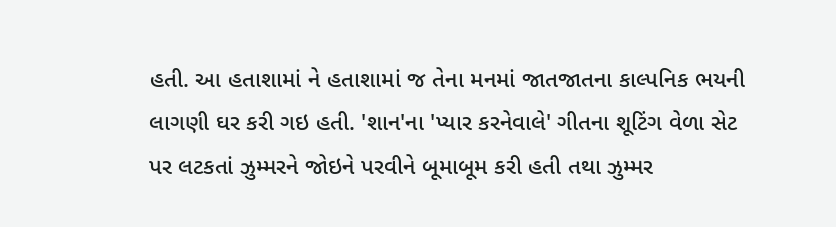હતી. આ હતાશામાં ને હતાશામાં જ તેના મનમાં જાતજાતના કાલ્પનિક ભયની લાગણી ઘર કરી ગઇ હતી. 'શાન'ના 'પ્યાર કરનેવાલે' ગીતના શૂટિંગ વેળા સેટ પર લટકતાં ઝુમ્મરને જોઇને પરવીને બૂમાબૂમ કરી હતી તથા ઝુમ્મર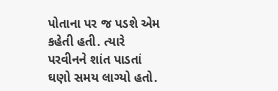પોતાના પર જ પડશે એમ કહેતી હતી. ત્યારે પરવીનને શાંત પાડતાં ઘણો સમય લાગ્યો હતો.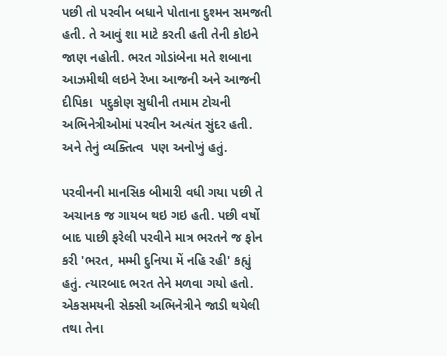પછી તો પરવીન બધાને પોતાના દુશ્મન સમજતી હતી. તે આવું શા માટે કરતી હતી તેની કોઇને જાણ નહોતી. ભરત ગોડાંબેના મતે શબાના આઝમીથી લઇને રેખા આજની અને આજની દીપિકા  પદુકોણ સુધીની તમામ ટોચની અભિનેત્રીઓમાં પરવીન અત્યંત સુંદર હતી. અને તેનું વ્યક્તિત્વ  પણ અનોખું હતું.

પરવીનની માનસિક બીમારી વધી ગયા પછી તે અચાનક જ ગાયબ થઇ ગઇ હતી. પછી વર્ષો બાદ પાછી ફરેલી પરવીને માત્ર ભરતને જ ફોન કરી 'ભરત, મમ્મી દુનિયા મેં નહિ રહી' કહ્યું હતું. ત્યારબાદ ભરત તેને મળવા ગયો હતો. એકસમયની સેક્સી અભિનેત્રીને જાડી થયેલી તથા તેના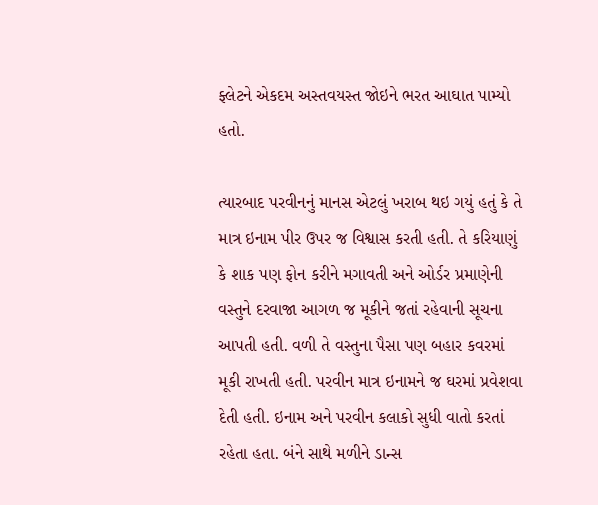ફ્લેટને એકદમ અસ્તવયસ્ત જોઇને ભરત આઘાત પામ્યો હતો.

ત્યારબાદ પરવીનનું માનસ એટલું ખરાબ થઇ ગયું હતું કે તે માત્ર ઇનામ પીર ઉપર જ વિશ્વાસ કરતી હતી. તે કરિયાણું કે શાક પણ ફોન કરીને મગાવતી અને ઓર્ડર પ્રમાણેની વસ્તુને દરવાજા આગળ જ મૂકીને જતાં રહેવાની સૂચના આપતી હતી. વળી તે વસ્તુના પૈસા પણ બહાર કવરમાં મૂકી રાખતી હતી. પરવીન માત્ર ઇનામને જ ઘરમાં પ્રવેશવા દેતી હતી. ઇનામ અને પરવીન કલાકો સુધી વાતો કરતાં રહેતા હતા. બંને સાથે મળીને ડાન્સ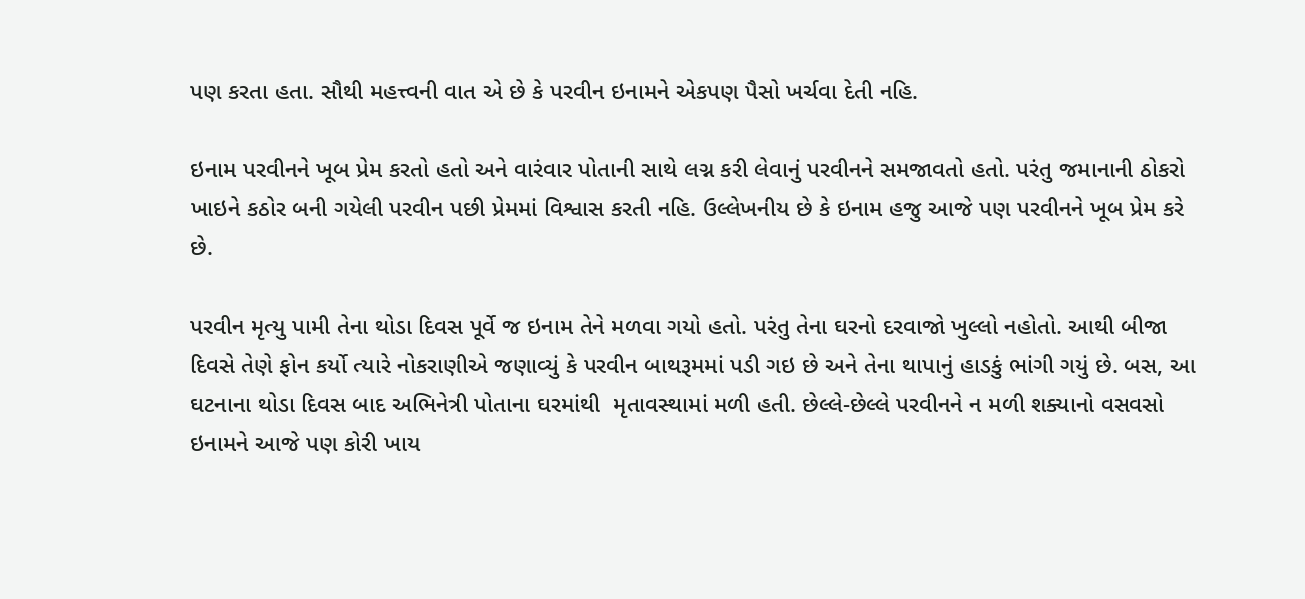પણ કરતા હતા. સૌથી મહત્ત્વની વાત એ છે કે પરવીન ઇનામને એકપણ પૈસો ખર્ચવા દેતી નહિ.

ઇનામ પરવીનને ખૂબ પ્રેમ કરતો હતો અને વારંવાર પોતાની સાથે લગ્ન કરી લેવાનું પરવીનને સમજાવતો હતો. પરંતુ જમાનાની ઠોકરો ખાઇને કઠોર બની ગયેલી પરવીન પછી પ્રેમમાં વિશ્વાસ કરતી નહિ. ઉલ્લેખનીય છે કે ઇનામ હજુ આજે પણ પરવીનને ખૂબ પ્રેમ કરે છે.

પરવીન મૃત્યુ પામી તેના થોડા દિવસ પૂર્વે જ ઇનામ તેને મળવા ગયો હતો. પરંતુ તેના ઘરનો દરવાજો ખુલ્લો નહોતો. આથી બીજા દિવસે તેણે ફોન કર્યો ત્યારે નોકરાણીએ જણાવ્યું કે પરવીન બાથરૂમમાં પડી ગઇ છે અને તેના થાપાનું હાડકું ભાંગી ગયું છે. બસ, આ ઘટનાના થોડા દિવસ બાદ અભિનેત્રી પોતાના ઘરમાંથી  મૃતાવસ્થામાં મળી હતી. છેલ્લે-છેલ્લે પરવીનને ન મળી શક્યાનો વસવસો ઇનામને આજે પણ કોરી ખાય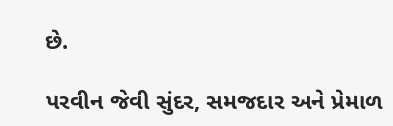છે.

પરવીન જેવી સુંદર, સમજદાર અને પ્રેમાળ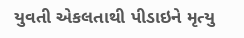યુવતી એકલતાથી પીડાઇને મૃત્યુ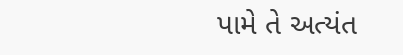પામે તે અત્યંત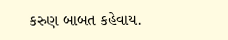કરુણ બાબત કહેવાય.